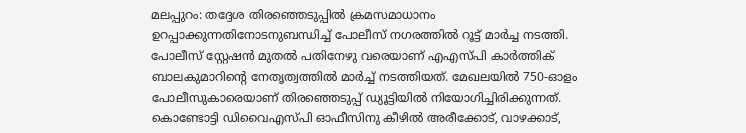മലപ്പുറം: തദ്ദേശ തിരഞ്ഞെടുപ്പിൽ ക്രമസമാധാനം ഉറപ്പാക്കുന്നതിനോടനുബന്ധിച്ച് പോലീസ് നഗരത്തിൽ റൂട്ട് മാർച്ച നടത്തി. പോലീസ് സ്റ്റേഷൻ മുതൽ പതിനേഴു വരെയാണ് എഎസ്പി കാർത്തിക് ബാലകുമാറിൻ്റെ നേതൃത്വത്തിൽ മാർച്ച് നടത്തിയത്. മേഖലയിൽ 750-ഓളം പോലീസുകാരെയാണ് തിരഞ്ഞെടുപ്പ് ഡ്യൂട്ടിയിൽ നിയോഗിച്ചിരിക്കുന്നത്.
കൊണ്ടോട്ടി ഡിവൈഎസ്പി ഓഫീസിനു കീഴിൽ അരീക്കോട്, വാഴക്കാട്,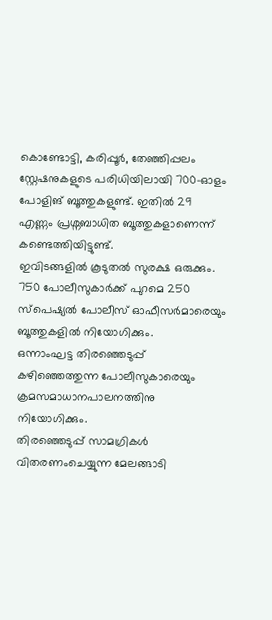കൊണ്ടോട്ടി, കരിപ്പൂർ, തേഞ്ഞിപ്പലം സ്റ്റേഷനുകളുടെ പരിധിയിലായി 700-ഓളം പോളിങ് ബൂത്തുകളുണ്ട്. ഇതിൽ 29 എണ്ണം പ്രശ്നബാധിത ബൂത്തുകളാണെന്ന് കണ്ടെത്തിയിട്ടുണ്ട്.
ഇവിടങ്ങളിൽ കൂടുതൽ സുരക്ഷ ഒരുക്കും. 750 പോലീസുകാർക്ക് പുറമെ 250 സ്പെഷ്യൽ പോലീസ് ഓഫീസർമാരെയും ബൂത്തുകളിൽ നിയോഗിക്കും.
ഒന്നാംഘട്ട തിരഞ്ഞെടുപ്പ് കഴിഞ്ഞെത്തുന്ന പോലീസുകാരെയും ക്രമസമാധാനപാലനത്തിനു നിയോഗിക്കും.
തിരഞ്ഞെടുപ്പ് സാമഗ്രികൾ വിതരണംചെയ്യുന്ന മേലങ്ങാടി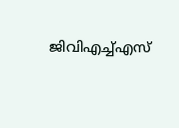ജിവിഎച്ച്എസ്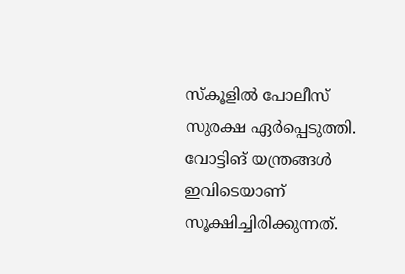സ്കൂളിൽ പോലീസ് സുരക്ഷ ഏർപ്പെടുത്തി. വോട്ടിങ് യന്ത്രങ്ങൾ ഇവിടെയാണ് സൂക്ഷിച്ചിരിക്കുന്നത്.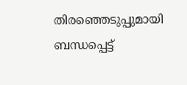തിരഞ്ഞെടുപ്പുമായി ബന്ധപ്പെട്ട്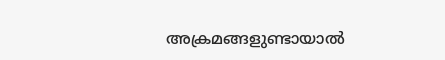അക്രമങ്ങളുണ്ടായാൽ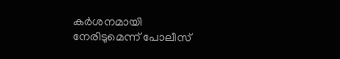കർശനമായി നേരിടുമെന്ന് പോലീസ്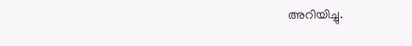അറിയിച്ചു.